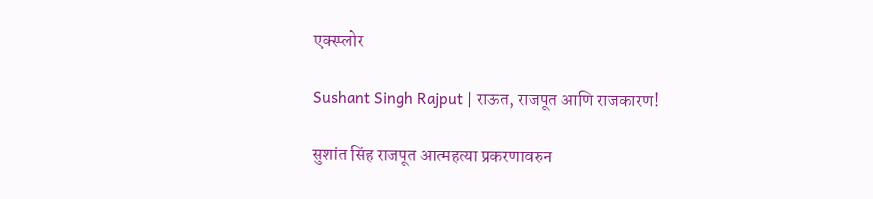एक्स्प्लोर

Sushant Singh Rajput | राऊत, राजपूत आणि राजकारण!

सुशांत सिंह राजपूत आत्महत्या प्रकरणावरुन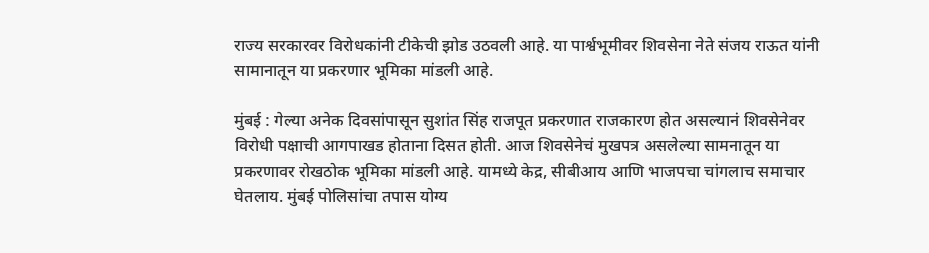राज्य सरकारवर विरोधकांनी टीकेची झोड उठवली आहे. या पार्श्वभूमीवर शिवसेना नेते संजय राऊत यांनी सामानातून या प्रकरणार भूमिका मांडली आहे.

मुंबई : गेल्या अनेक दिवसांपासून सुशांत सिंह राजपूत प्रकरणात राजकारण होत असल्यानं शिवसेनेवर विरोधी पक्षाची आगपाखड होताना दिसत होती. आज शिवसेनेचं मुखपत्र असलेल्या सामनातून या प्रकरणावर रोखठोक भूमिका मांडली आहे. यामध्ये केद्र, सीबीआय आणि भाजपचा चांगलाच समाचार घेतलाय. मुंबई पोलिसांचा तपास योग्य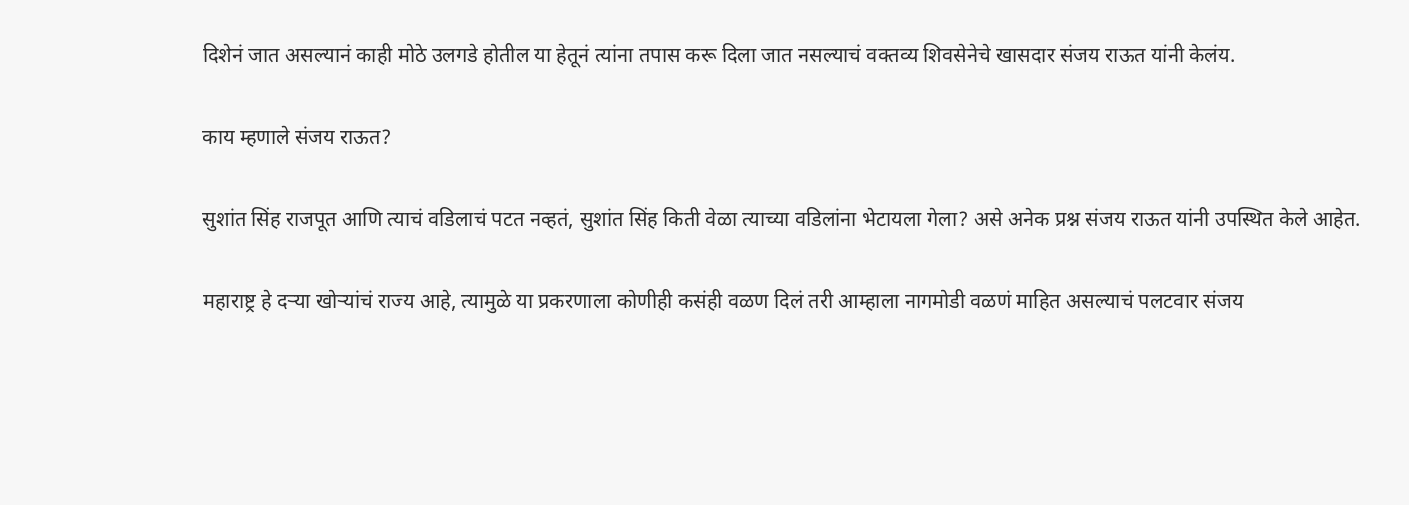दिशेनं जात असल्यानं काही मोठे उलगडे होतील या हेतूनं त्यांना तपास करू दिला जात नसल्याचं वक्तव्य शिवसेनेचे खासदार संजय राऊत यांनी केलंय.

काय म्हणाले संजय राऊत?

सुशांत सिंह राजपूत आणि त्याचं वडिलाचं पटत नव्हतं, सुशांत सिंह किती वेळा त्याच्या वडिलांना भेटायला गेला? असे अनेक प्रश्न संजय राऊत यांनी उपस्थित केले आहेत.

महाराष्ट्र हे दऱ्या खोऱ्यांचं राज्य आहे, त्यामुळे या प्रकरणाला कोणीही कसंही वळण दिलं तरी आम्हाला नागमोडी वळणं माहित असल्याचं पलटवार संजय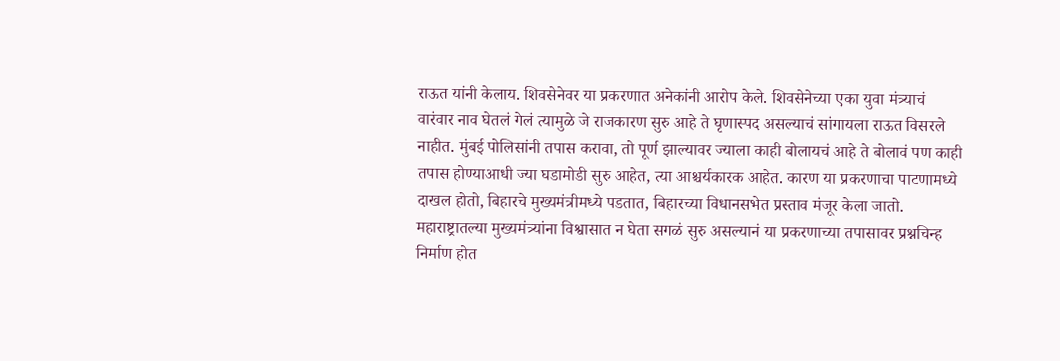राऊत यांनी केलाय. शिवसेनेवर या प्रकरणात अनेकांनी आरोप केले. शिवसेनेच्या एका युवा मंत्र्याचं वारंवार नाव घेतलं गेलं त्यामुळे जे राजकारण सुरु आहे ते घृणास्पद असल्याचं सांगायला राऊत विसरले नाहीत. मुंबई पोलिसांनी तपास करावा, तो पूर्ण झाल्यावर ज्याला काही बोलायचं आहे ते बोलावं पण काही तपास होण्याआधी ज्या घडामोडी सुरु आहेत, त्या आश्चर्यकारक आहेत. कारण या प्रकरणाचा पाटणामध्ये दाखल होतो, बिहारचे मुख्यमंत्रीमध्ये पडतात, बिहारच्या विधानसभेत प्रस्ताव मंजूर केला जातो. महाराष्ट्रातल्या मुख्यमंत्र्यांना विश्वासात न घेता सगळं सुरु असल्यानं या प्रकरणाच्या तपासावर प्रश्नचिन्ह निर्माण होत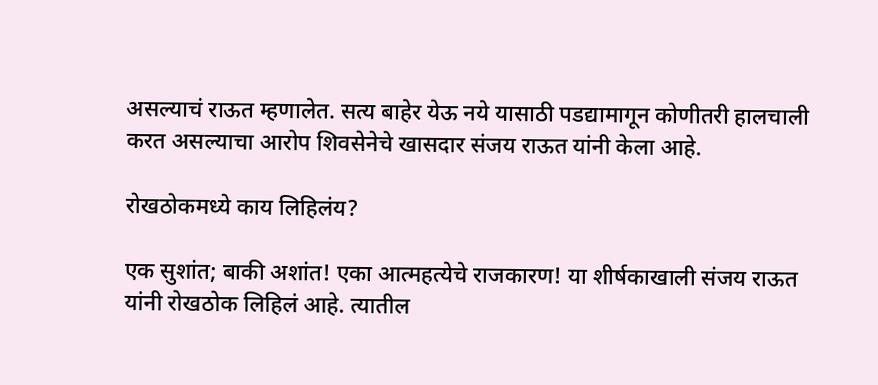असल्याचं राऊत म्हणालेत. सत्य बाहेर येऊ नये यासाठी पडद्यामागून कोणीतरी हालचाली करत असल्याचा आरोप शिवसेनेचे खासदार संजय राऊत यांनी केला आहे.

रोखठोकमध्ये काय लिहिलंय?

एक सुशांत; बाकी अशांत! एका आत्महत्येचे राजकारण! या शीर्षकाखाली संजय राऊत यांनी रोखठोक लिहिलं आहे. त्यातील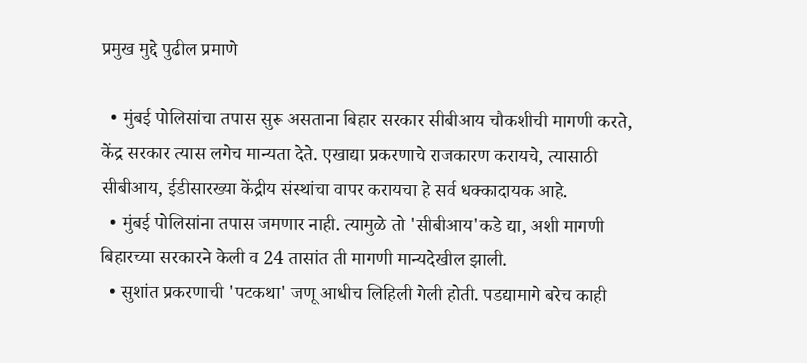प्रमुख मुद्दे पुढील प्रमाणे

  • मुंबई पोलिसांचा तपास सुरू असताना बिहार सरकार सीबीआय चौकशीची मागणी करते, केंद्र सरकार त्यास लगेच मान्यता देते. एखाद्या प्रकरणाचे राजकारण करायचे, त्यासाठी सीबीआय, ईडीसारख्या केंद्रीय संस्थांचा वापर करायचा हे सर्व धक्कादायक आहे.
  • मुंबई पोलिसांना तपास जमणार नाही. त्यामुळे तो 'सीबीआय'कडे द्या, अशी मागणी बिहारच्या सरकारने केली व 24 तासांत ती मागणी मान्यदेखील झाली.
  • सुशांत प्रकरणाची 'पटकथा' जणू आधीच लिहिली गेली होती. पडद्यामागे बरेच काही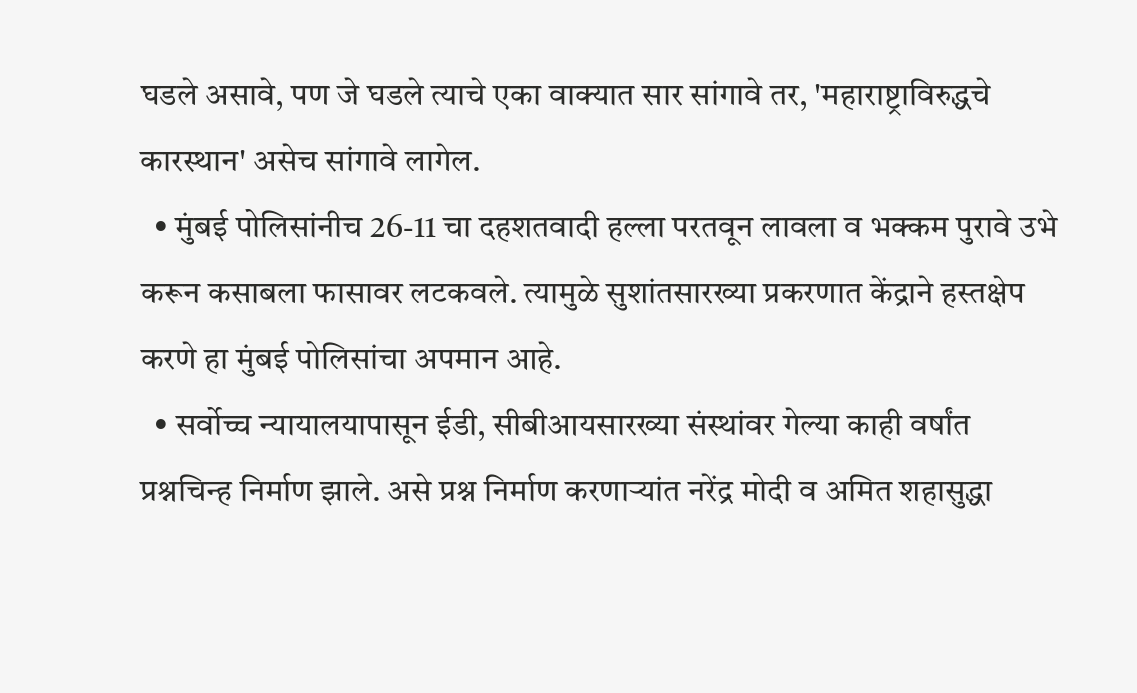घडले असावे, पण जे घडले त्याचे एका वाक्यात सार सांगावे तर, 'महाराष्ट्राविरुद्धचे कारस्थान' असेच सांगावे लागेल.
  • मुंबई पोलिसांनीच 26-11 चा दहशतवादी हल्ला परतवून लावला व भक्कम पुरावे उभे करून कसाबला फासावर लटकवले. त्यामुळे सुशांतसारख्या प्रकरणात केंद्राने हस्तक्षेप करणे हा मुंबई पोलिसांचा अपमान आहे.
  • सर्वोच्च न्यायालयापासून ईडी, सीबीआयसारख्या संस्थांवर गेल्या काही वर्षांत प्रश्नचिन्ह निर्माण झाले. असे प्रश्न निर्माण करणाऱ्यांत नरेंद्र मोदी व अमित शहासुद्धा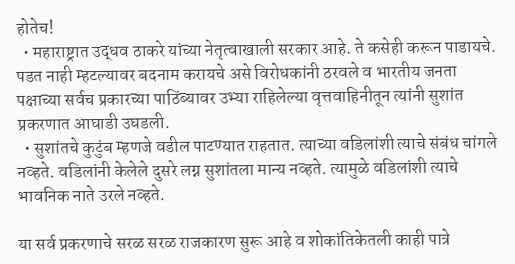होतेच!
  • महाराष्ट्रात उद्धव ठाकरे यांच्या नेतृत्वाखाली सरकार आहे. ते कसेही करून पाडायचे. पडत नाही म्हटल्यावर बदनाम करायचे असे विरोधकांनी ठरवले व भारतीय जनता पक्षाच्या सर्वच प्रकारच्या पाठिंब्यावर उभ्या राहिलेल्या वृत्तवाहिनीतून त्यांनी सुशांत प्रकरणात आघाडी उघडली.
  • सुशांतचे कुटुंब म्हणजे वडील पाटण्यात राहतात. त्याच्या वडिलांशी त्याचे संबंध चांगले नव्हते. वडिलांनी केलेले दुसरे लग्न सुशांतला मान्य नव्हते. त्यामुळे वडिलांशी त्याचे भावनिक नाते उरले नव्हते.

या सर्व प्रकरणाचे सरळ सरळ राजकारण सुरू आहे व शोकांतिकेतली काही पात्रे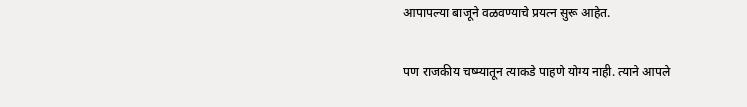आपापल्या बाजूने वळवण्याचे प्रयत्न सुरू आहेत.

पण राजकीय चष्म्यातून त्याकडे पाहणे योग्य नाही. त्याने आपले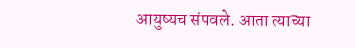आयुष्यच संपवले. आता त्याच्या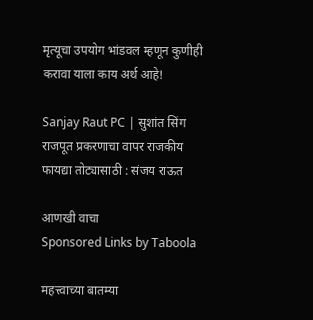मृत्यूचा उपयोग भांडवल म्हणून कुणीही करावा याला काय अर्थ आहे!

Sanjay Raut PC | सुशांत सिंग राजपूत प्रकरणाचा वापर राजकीय फायद्या तोट्यासाठी : संजय राऊत

आणखी वाचा
Sponsored Links by Taboola

महत्त्वाच्या बातम्या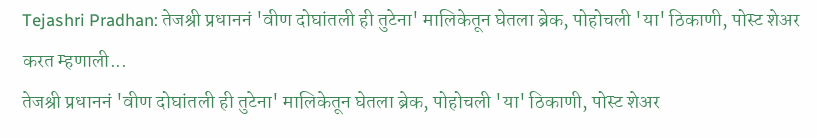Tejashri Pradhan: तेजश्री प्रधाननं 'वीण दोघांतली ही तुटेना' मालिकेतून घेतला ब्रेक, पोहोचली 'या' ठिकाणी, पोस्ट शेअर करत म्हणाली...
तेजश्री प्रधाननं 'वीण दोघांतली ही तुटेना' मालिकेतून घेतला ब्रेक, पोहोचली 'या' ठिकाणी, पोस्ट शेअर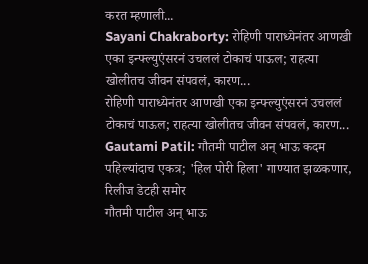करत म्हणाली...
Sayani Chakraborty: रोहिणी पाराध्येनंतर आणखी एका इन्फ्ल्युएंसरनं उचललं टोकाचं पाऊल; राहत्या खोलीतच जीवन संपवलं, कारण...
रोहिणी पाराध्येनंतर आणखी एका इन्फ्ल्युएंसरनं उचललं टोकाचं पाऊल; राहत्या खोलीतच जीवन संपवलं, कारण...
Gautami Patil: गौतमी पाटील अन् भाऊ कदम पहिल्यांदाच एकत्र; 'हिल पोरी हिला' गाण्यात झळकणार, रिलीज डेटही समोर
गौतमी पाटील अन् भाऊ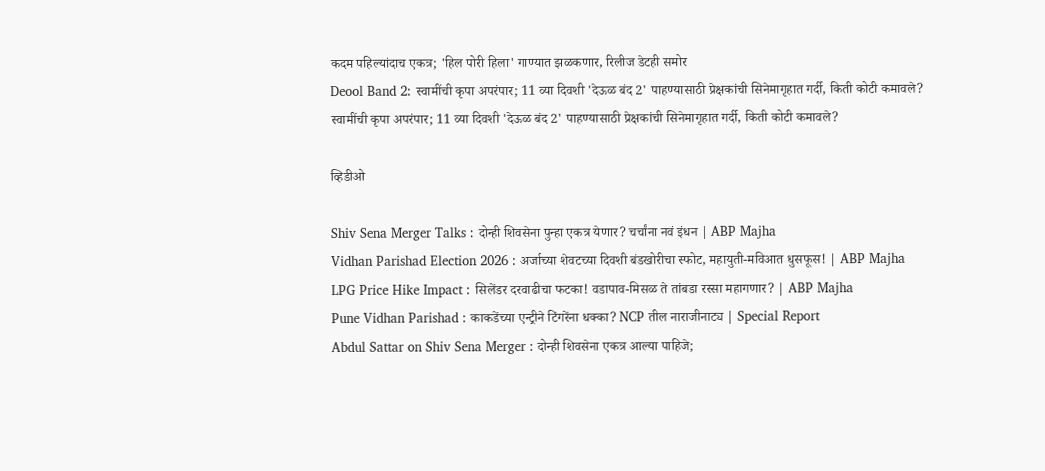कदम पहिल्यांदाच एकत्र; 'हिल पोरी हिला' गाण्यात झळकणार, रिलीज डेटही समोर
Deool Band 2: स्वामींची कृपा अपरंपार; 11 व्या दिवशी 'देऊळ बंद 2' पाहण्यासाठी प्रेक्षकांची सिनेमागृहात गर्दी, किती कोटी कमावले?
स्वामींची कृपा अपरंपार; 11 व्या दिवशी 'देऊळ बंद 2' पाहण्यासाठी प्रेक्षकांची सिनेमागृहात गर्दी, किती कोटी कमावले?

व्हिडीओ

Shiv Sena Merger Talks : दोन्ही शिवसेना पुन्हा एकत्र येणार? चर्चांना नवं इंधन | ABP Majha
Vidhan Parishad Election 2026 : अर्जाच्या शेवटच्या दिवशी बंडखोरीचा स्फोट, महायुती-मविआत धुसफूस! | ABP Majha
LPG Price Hike Impact : सिलेंडर दरवाढीचा फटका! वडापाव-मिसळ ते तांबडा रस्सा महागणार? | ABP Majha
Pune Vidhan Parishad : काकडेंच्या एन्ट्रीने टिंगरेंना धक्का? NCP तील नाराजीनाट्य | Special Report
Abdul Sattar on Shiv Sena Merger : दोन्ही शिवसेना एकत्र आल्या पाहिजे;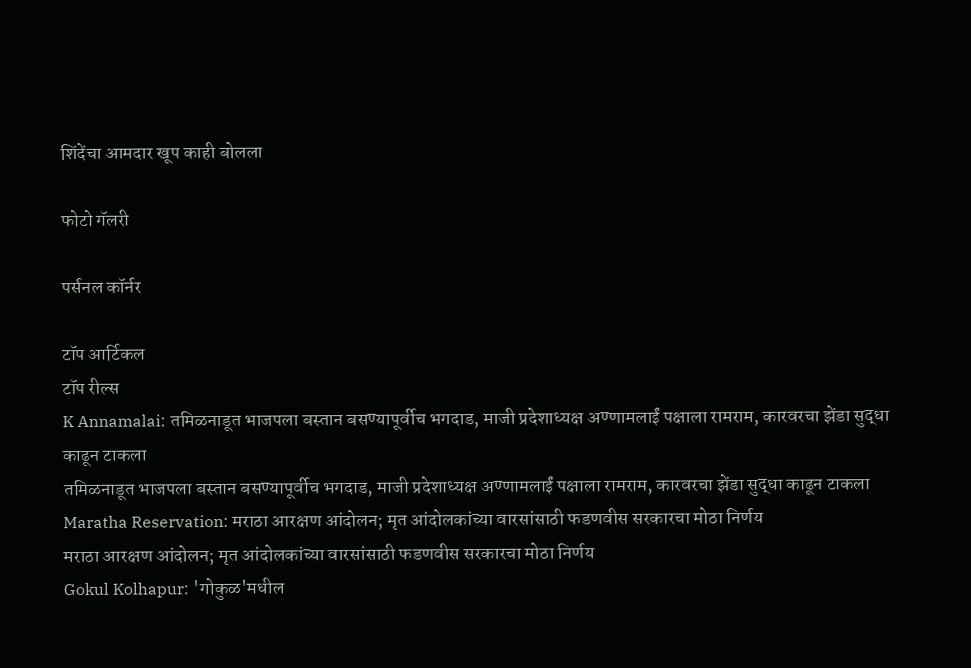शिंदेंचा आमदार खूप काही बोलला

फोटो गॅलरी

पर्सनल कॉर्नर

टॉप आर्टिकल
टॉप रील्स
K Annamalai: तमिळनाडूत भाजपला बस्तान बसण्यापूर्वीच भगदाड, माजी प्रदेशाध्यक्ष अण्णामलाईं पक्षाला रामराम, कारवरचा झेंडा सुद्धा काढून टाकला
तमिळनाडूत भाजपला बस्तान बसण्यापूर्वीच भगदाड, माजी प्रदेशाध्यक्ष अण्णामलाईं पक्षाला रामराम, कारवरचा झेंडा सुद्धा काढून टाकला
Maratha Reservation: मराठा आरक्षण आंदोलन; मृत आंदोलकांच्या वारसांसाठी फडणवीस सरकारचा मोठा निर्णय
मराठा आरक्षण आंदोलन; मृत आंदोलकांच्या वारसांसाठी फडणवीस सरकारचा मोठा निर्णय
Gokul Kolhapur: 'गोकुळ'मधील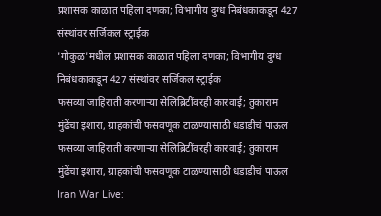प्रशासक काळात पहिला दणका; विभागीय दुग्ध निबंधकाकडून 427 संस्थांवर सर्जिकल स्ट्राईक
'गोकुळ'मधील प्रशासक काळात पहिला दणका; विभागीय दुग्ध निबंधकाकडून 427 संस्थांवर सर्जिकल स्ट्राईक
फसव्या जाहिराती करणाऱ्या सेलिब्रिटींवरही कारवाई; तुकाराम मुंढेंचा इशारा, ग्राहकांची फसवणूक टाळण्यासाठी धडाडीचं पाऊल
फसव्या जाहिराती करणाऱ्या सेलिब्रिटींवरही कारवाई; तुकाराम मुंढेंचा इशारा, ग्राहकांची फसवणूक टाळण्यासाठी धडाडीचं पाऊल
Iran War Live: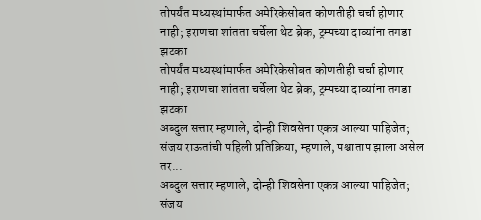तोपर्यंत मध्यस्थांमार्फत अमेरिकेसोबत कोणतीही चर्चा होणार नाही; इराणचा शांतता चर्चेला थेट ब्रेक, ट्रम्पच्या दाव्यांना तगडा झटका
तोपर्यंत मध्यस्थांमार्फत अमेरिकेसोबत कोणतीही चर्चा होणार नाही; इराणचा शांतता चर्चेला थेट ब्रेक, ट्रम्पच्या दाव्यांना तगडा झटका
अब्दुल सत्तार म्हणाले, दोन्ही शिवसेना एकत्र आल्या पाहिजेत; संजय राऊतांची पहिली प्रतिक्रिया, म्हणाले, पश्चाताप झाला असेल तर...
अब्दुल सत्तार म्हणाले, दोन्ही शिवसेना एकत्र आल्या पाहिजेत; संजय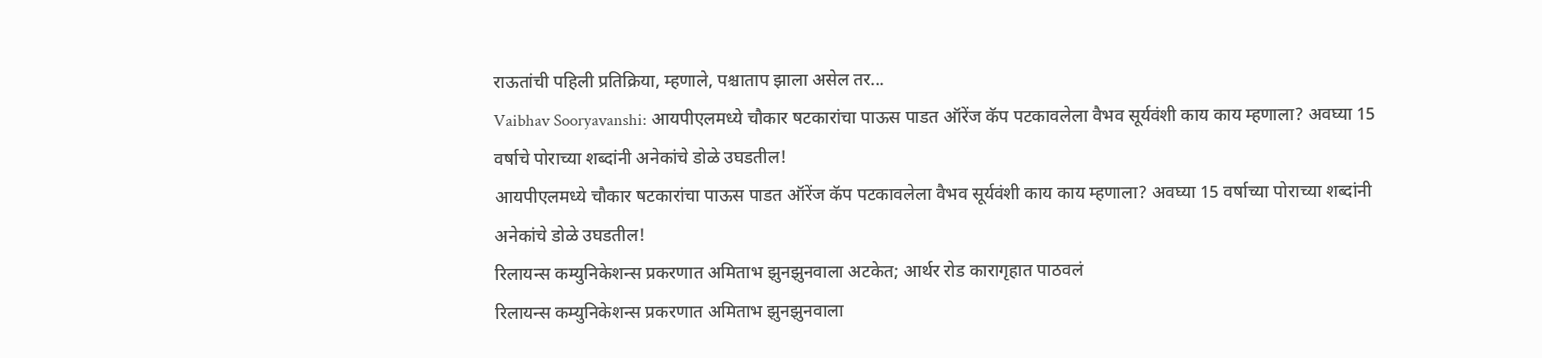राऊतांची पहिली प्रतिक्रिया, म्हणाले, पश्चाताप झाला असेल तर...
Vaibhav Sooryavanshi: आयपीएलमध्ये चौकार षटकारांचा पाऊस पाडत ऑरेंज कॅप पटकावलेला वैभव सूर्यवंशी काय काय म्हणाला? अवघ्या 15 वर्षाचे पोराच्या शब्दांनी अनेकांचे डोळे उघडतील!
आयपीएलमध्ये चौकार षटकारांचा पाऊस पाडत ऑरेंज कॅप पटकावलेला वैभव सूर्यवंशी काय काय म्हणाला? अवघ्या 15 वर्षाच्या पोराच्या शब्दांनी अनेकांचे डोळे उघडतील!
रिलायन्स कम्युनिकेशन्स प्रकरणात अमिताभ झुनझुनवाला अटकेत; आर्थर रोड कारागृहात पाठवलं
रिलायन्स कम्युनिकेशन्स प्रकरणात अमिताभ झुनझुनवाला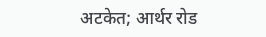अटकेत; आर्थर रोड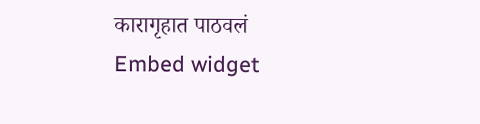कारागृहात पाठवलं
Embed widget